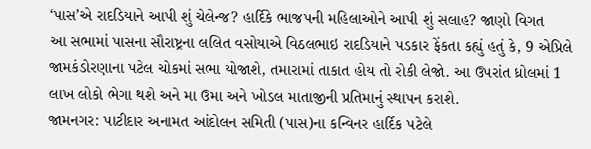‘પાસ’એ રાદડિયાને આપી શું ચેલેન્જ? હાર્દિકે ભાજપની મહિલાઓને આપી શું સલાહ? જાણો વિગત
આ સભામાં પાસના સૌરાષ્ટ્રના લલિત વસોયાએ વિઠલભાઇ રાદડિયાને પડકાર ફેંકતા કહ્યું હતું કે, 9 એપ્રિલે જામકંડોરણાના પટેલ ચોકમાં સભા યોજાશે, તમારામાં તાકાત હોય તો રોકી લેજો. આ ઉપરાંત ધ્રોલમાં 1 લાખ લોકો ભેગા થશે અને મા ઉમા અને ખોડલ માતાજીની પ્રતિમાનું સ્થાપન કરાશે.
જામનગર: પાટીદાર અનામત આંદોલન સમિતી (પાસ)ના કન્વિનર હાર્દિક પટેલે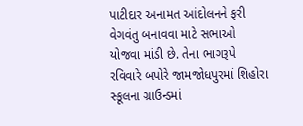પાટીદાર અનામત આંદોલનને ફરી વેગવંતુ બનાવવા માટે સભાઓ યોજવા માંડી છે. તેના ભાગરૂપે રવિવારે બપોરે જામજોધપુરમાં શિહોરા સ્કૂલના ગ્રાઉન્ડમાં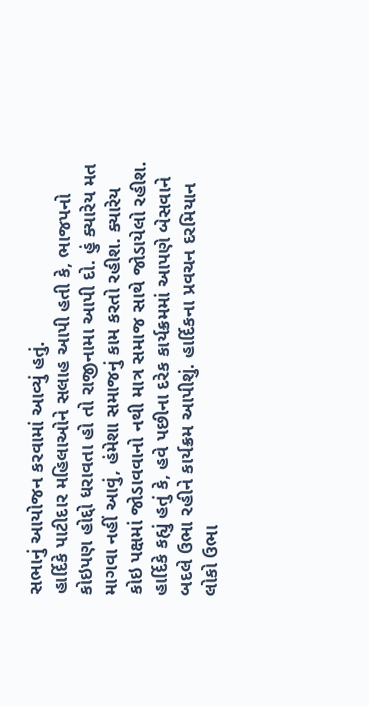સભાનું આયોજન કરવામાં આવ્યું હતું.
હાર્દિકે પાટીદાર મહિલાઓને સલાહ આપી હતી કે, ભાજપનો કોઇપણ હોદ્દો ધરાવતા હો તો રાજીનામા આપી દો. હું ક્યારેય મત માગવા નહીં આવું, હંમેશા સમાજનું કામ કરતો રહીશ. ક્યારેય કોઇ પક્ષમાં જોડાવવાનો નથી માત્ર સમાજ સાથે જોડાયેલો રહીશ.
હાર્દિકે કહ્યું હતું કે, હવે પછીના દરેક કાર્યક્રમમાં આપણે બેસવાને બદલે ઉભા રહીને કાર્યક્રમ આપીશું. હાર્દિકના પ્રવચન દરમિયાન લોકો ઉભા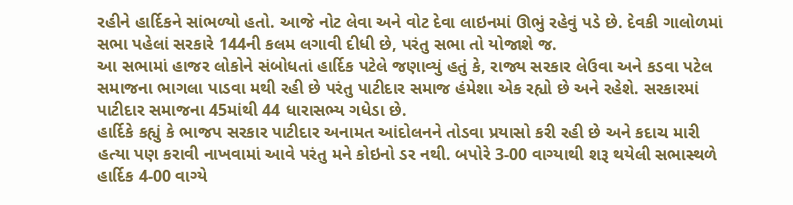રહીને હાર્દિકને સાંભળ્યો હતો. આજે નોટ લેવા અને વોટ દેવા લાઇનમાં ઊભું રહેવું પડે છે. દેવકી ગાલોળમાં સભા પહેલાં સરકારે 144ની કલમ લગાવી દીધી છે, પરંતુ સભા તો યોજાશે જ.
આ સભામાં હાજર લોકોને સંબોધતાં હાર્દિક પટેલે જણાવ્યું હતું કે, રાજ્ય સરકાર લેઉવા અને કડવા પટેલ સમાજના ભાગલા પાડવા મથી રહી છે પરંતુ પાટીદાર સમાજ હંમેશા એક રહ્યો છે અને રહેશે. સરકારમાં પાટીદાર સમાજના 45માંથી 44 ધારાસભ્ય ગધેડા છે.
હાર્દિકે કહ્યું કે ભાજપ સરકાર પાટીદાર અનામત આંદોલનને તોડવા પ્રયાસો કરી રહી છે અને કદાચ મારી હત્યા પણ કરાવી નાખવામાં આવે પરંતુ મને કોઇનો ડર નથી. બપોરે 3-00 વાગ્યાથી શરૂ થયેલી સભાસ્થળે હાર્દિક 4-00 વાગ્યે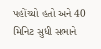પહોંચ્યો હતો અને 40 મિનિટ સુધી સભાને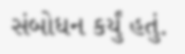સંબોધન કર્યું હતું.